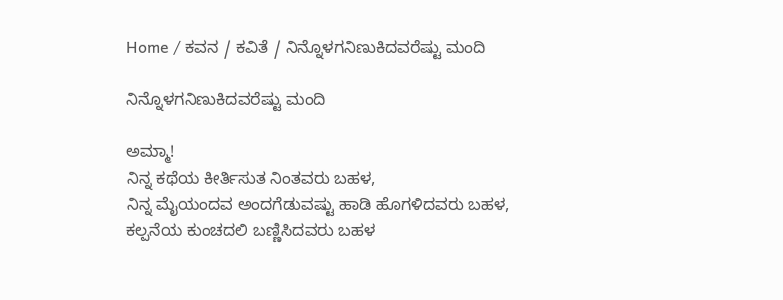Home / ಕವನ / ಕವಿತೆ / ನಿನ್ನೊಳಗನಿಣುಕಿದವರೆಷ್ಟು ಮಂದಿ

ನಿನ್ನೊಳಗನಿಣುಕಿದವರೆಷ್ಟು ಮಂದಿ

ಅಮ್ಮಾ!
ನಿನ್ನ ಕಥೆಯ ಕೀರ್ತಿಸುತ ನಿಂತವರು ಬಹಳ,
ನಿನ್ನ ಮೈಯಂದವ ಅಂದಗೆಡುವಷ್ಟು ಹಾಡಿ ಹೊಗಳಿದವರು ಬಹಳ,
ಕಲ್ಪನೆಯ ಕುಂಚದಲಿ ಬಣ್ಣಿಸಿದವರು ಬಹಳ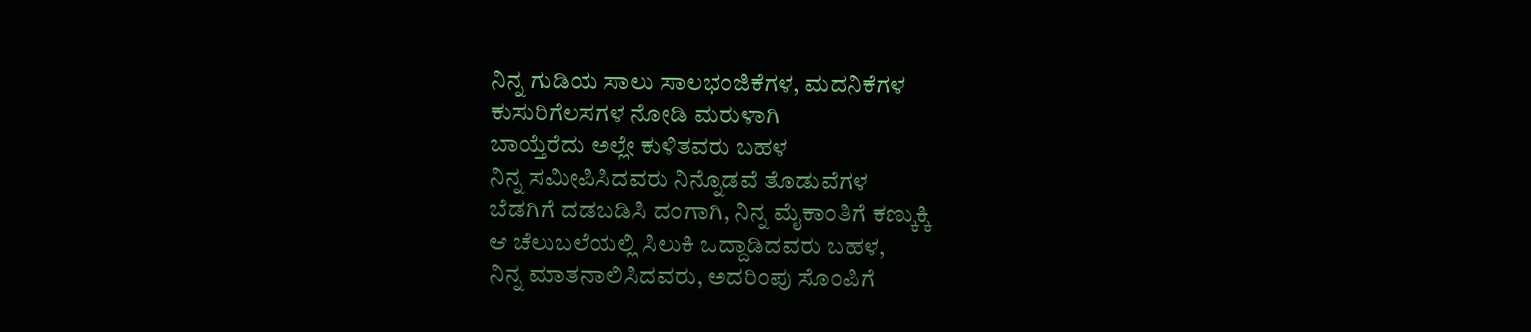ನಿನ್ನ ಗುಡಿಯ ಸಾಲು ಸಾಲಭಂಜಿಕೆಗಳ, ಮದನಿಕೆಗಳ
ಕುಸುರಿಗೆಲಸಗಳ ನೋಡಿ ಮರುಳಾಗಿ
ಬಾಯ್ತೆರೆದು ಅಲ್ಲೇ ಕುಳಿತವರು ಬಹಳ
ನಿನ್ನ ಸಮೀಪಿಸಿದವರು ನಿನ್ನೊಡವೆ ತೊಡುವೆಗಳ
ಬೆಡಗಿಗೆ ದಡಬಡಿಸಿ ದಂಗಾಗಿ, ನಿನ್ನ ಮೈಕಾಂತಿಗೆ ಕಣ್ಕುಕ್ಕಿ
ಆ ಚೆಲುಬಲೆಯಲ್ಲಿ ಸಿಲುಕಿ ಒದ್ದಾಡಿದವರು ಬಹಳ,
ನಿನ್ನ ಮಾತನಾಲಿಸಿದವರು, ಅದರಿಂಪು ಸೊಂಪಿಗೆ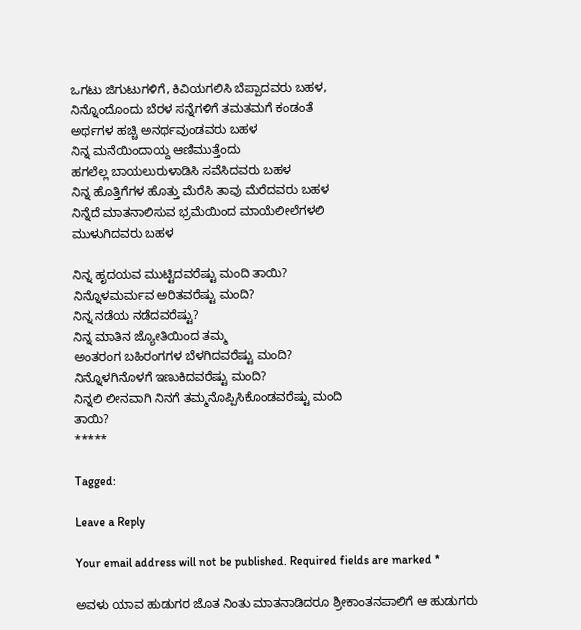ಒಗಟು ಜಿಗುಟುಗಳಿಗೆ, ಕಿವಿಯಗಲಿಸಿ ಬೆಪ್ಪಾದವರು ಬಹಳ,
ನಿನ್ನೊಂದೊಂದು ಬೆರಳ ಸನ್ನೆಗಳಿಗೆ ತಮತಮಗೆ ಕಂಡಂತೆ
ಅರ್ಥಗಳ ಹಚ್ಚಿ ಅನರ್ಥವುಂಡವರು ಬಹಳ
ನಿನ್ನ ಮನೆಯಿಂದಾಯ್ದ ಆಣಿಮುತ್ತೆಂದು
ಹಗಲೆಲ್ಲ ಬಾಯಲುರುಳಾಡಿಸಿ ಸವೆಸಿದವರು ಬಹಳ
ನಿನ್ನ ಹೊತ್ತಿಗೆಗಳ ಹೊತ್ತು ಮೆರೆಸಿ ತಾವು ಮೆರೆದವರು ಬಹಳ
ನಿನ್ನೆದೆ ಮಾತನಾಲಿಸುವ ಭ್ರಮೆಯಿಂದ ಮಾಯೆಲೀಲೆಗಳಲಿ
ಮುಳುಗಿದವರು ಬಹಳ

ನಿನ್ನ ಹೃದಯವ ಮುಟ್ಟಿದವರೆಷ್ಟು ಮಂದಿ ತಾಯಿ?
ನಿನ್ನೊಳಮರ್ಮವ ಅರಿತವರೆಷ್ಟು ಮಂದಿ?
ನಿನ್ನ ನಡೆಯ ನಡೆದವರೆಷ್ಟು?
ನಿನ್ನ ಮಾತಿನ ಜ್ಯೋತಿಯಿಂದ ತಮ್ಮ
ಅಂತರಂಗ ಬಹಿರಂಗಗಳ ಬೆಳಗಿದವರೆಷ್ಟು ಮಂದಿ?
ನಿನ್ನೊಳಗಿನೊಳಗೆ ಇಣುಕಿದವರೆಷ್ಟು ಮಂದಿ?
ನಿನ್ನಲಿ ಲೀನವಾಗಿ ನಿನಗೆ ತಮ್ಮನೊಪ್ಪಿಸಿಕೊಂಡವರೆಷ್ಟು ಮಂದಿ
ತಾಯಿ?
*****

Tagged:

Leave a Reply

Your email address will not be published. Required fields are marked *

ಅವಳು ಯಾವ ಹುಡುಗರ ಜೊತ ನಿಂತು ಮಾತನಾಡಿದರೂ ಶ್ರೀಕಾಂತನಪಾಲಿಗೆ ಆ ಹುಡುಗರು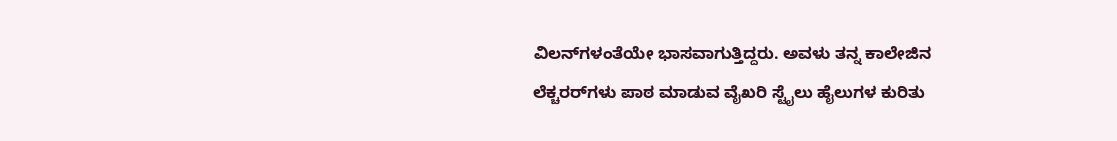ವಿಲನ್‌ಗಳಂತೆಯೇ ಭಾಸವಾಗುತ್ತಿದ್ದರು. ಅವಳು ತನ್ನ ಕಾಲೇಜಿನ ಲೆಕ್ಚರರ್‌ಗಳು ಪಾಠ ಮಾಡುವ ವೈಖರಿ ಸ್ಟೈಲು ಹೈಲುಗಳ ಕುರಿತು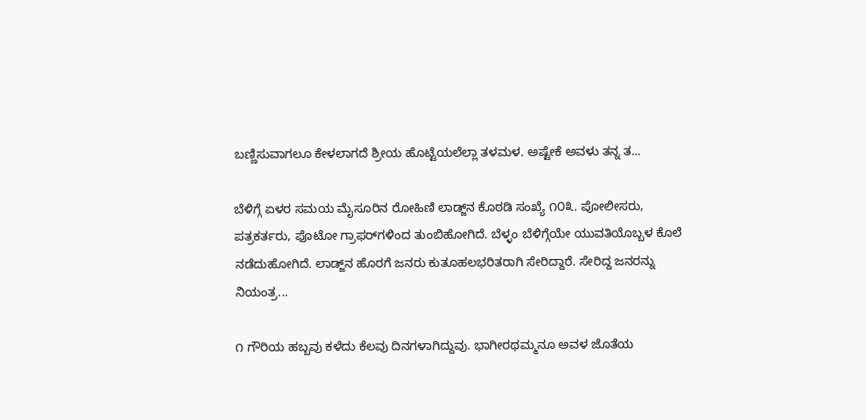ಬಣ್ಣಿಸುವಾಗಲೂ ಕೇಳಲಾಗದೆ ಶ್ರೀಯ ಹೊಟ್ಟೆಯಲೆಲ್ಲಾ ತಳಮಳ. ಅಷ್ಟೇಕೆ ಅವಳು ತನ್ನ ತ...

ಬೆಳಿಗ್ಗೆ ಏಳರ ಸಮಯ ಮೈಸೂರಿನ ರೋಹಿಣಿ ಲಾಡ್ಜ್‌ನ ಕೊಠಡಿ ಸಂಖ್ಯೆ ೧೦೩. ಪೋಲೀಸರು, ಪತ್ರಕರ್ತರು, ಫೊಟೋ ಗ್ರಾಫರ್‌ಗಳಿಂದ ತುಂಬಿಹೋಗಿದೆ. ಬೆಳ್ಳಂ ಬೆಳಿಗ್ಗೆಯೇ ಯುವತಿಯೊಬ್ಬಳ ಕೊಲೆ ನಡೆದುಹೋಗಿದೆ. ಲಾಡ್ಜ್‌ನ ಹೊರಗೆ ಜನರು ಕುತೂಹಲಭರಿತರಾಗಿ ಸೇರಿದ್ದಾರೆ. ಸೇರಿದ್ದ ಜನರನ್ನು ನಿಯಂತ್ರ...

೧ ಗೌರಿಯ ಹಬ್ಬವು ಕಳೆದು ಕೆಲವು ದಿನಗಳಾಗಿದ್ದುವು. ಭಾಗೀರಥಮ್ಮನೂ ಅವಳ ಜೊತೆಯ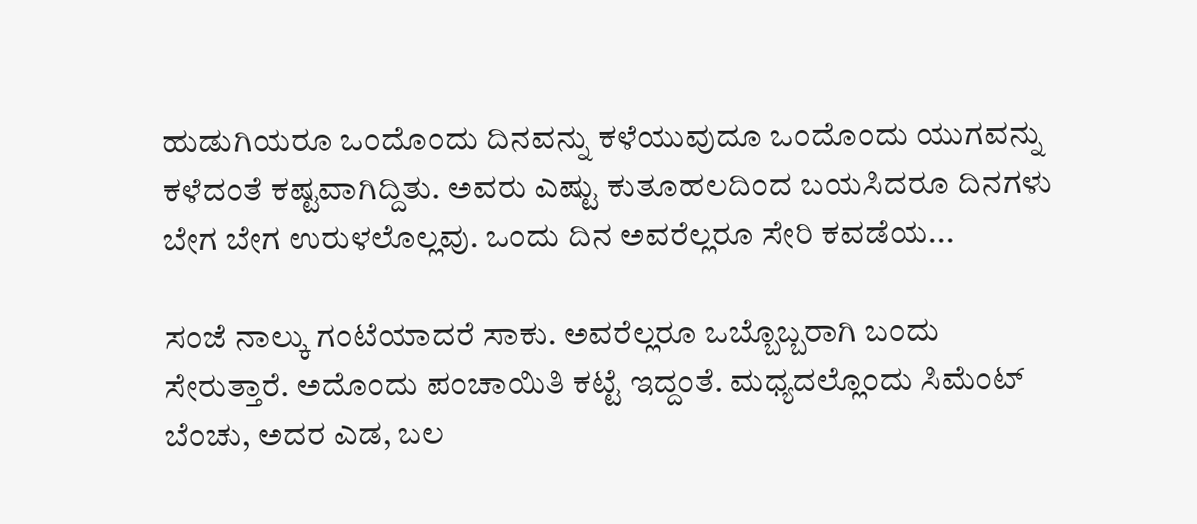ಹುಡುಗಿಯರೂ ಒಂದೊಂದು ದಿನವನ್ನು ಕಳೆಯುವುದೂ ಒಂದೊಂದು ಯುಗವನ್ನು ಕಳೆದಂತೆ ಕಷ್ಟವಾಗಿದ್ದಿತು. ಅವರು ಎಷ್ಟು ಕುತೂಹಲದಿಂದ ಬಯಸಿದರೂ ದಿನಗಳು ಬೇಗ ಬೇಗ ಉರುಳಲೊಲ್ಲವು. ಒಂದು ದಿನ ಅವರೆಲ್ಲರೂ ಸೇರಿ ಕವಡೆಯ...

ಸಂಜೆ ನಾಲ್ಕು ಗಂಟೆಯಾದರೆ ಸಾಕು. ಅವರೆಲ್ಲರೂ ಒಬ್ಬೊಬ್ಬರಾಗಿ ಬಂದು ಸೇರುತ್ತಾರೆ. ಅದೊಂದು ಪಂಚಾಯಿತಿ ಕಟ್ಟೆ ಇದ್ದಂತೆ. ಮಧ್ಯದಲ್ಲೊಂದು ಸಿಮೆಂಟ್ ಬೆಂಚು, ಅದರ ಎಡ, ಬಲ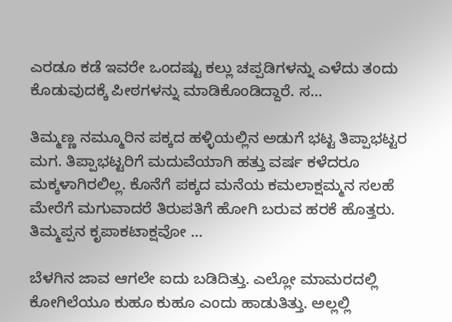ಎರಡೂ ಕಡೆ ಇವರೇ ಒಂದಷ್ಟು ಕಲ್ಲು ಚಪ್ಪಡಿಗಳನ್ನು ಎಳೆದು ತಂದು ಕೊಡುವುದಕ್ಕೆ ಪೀಠಗಳನ್ನು ಮಾಡಿಕೊಂಡಿದ್ದಾರೆ. ಸ...

ತಿಮ್ಮಣ್ಣ ನಮ್ಮೂರಿನ ಪಕ್ಕದ ಹಳ್ಳಿಯಲ್ಲಿನ ಅಡುಗೆ ಭಟ್ಟ ತಿಪ್ಪಾಭಟ್ಟರ ಮಗ. ತಿಪ್ಪಾಭಟ್ಟರಿಗೆ ಮದುವೆಯಾಗಿ ಹತ್ತು ವರ್ಷ ಕಳೆದರೂ ಮಕ್ಕಳಾಗಿರಲಿಲ್ಲ. ಕೊನೆಗೆ ಪಕ್ಕದ ಮನೆಯ ಕಮಲಾಕ್ಷಮ್ಮನ ಸಲಹೆ ಮೇರೆಗೆ ಮಗುವಾದರೆ ತಿರುಪತಿಗೆ ಹೋಗಿ ಬರುವ ಹರಕೆ ಹೊತ್ತರು. ತಿಮ್ಮಪ್ಪನ ಕೃಪಾಕಟಾಕ್ಷವೋ ...

ಬೆಳಗಿನ ಜಾವ ಆಗಲೇ ಐದು ಬಡಿದಿತ್ತು. ಎಲ್ಲೋ ಮಾಮರದಲ್ಲಿ ಕೋಗಿಲೆಯೂ ಕುಹೂ ಕುಹೂ ಎಂದು ಹಾಡುತಿತ್ತು. ಅಲ್ಲಲ್ಲಿ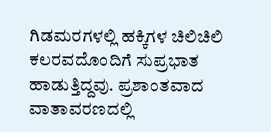ಗಿಡಮರಗಳಲ್ಲಿ ಹಕ್ಕಿಗಳ ಚಿಲಿಚಿಲಿ ಕಲರವದೊಂದಿಗೆ ಸುಪ್ರಭಾತ ಹಾಡುತ್ತಿದ್ದವು. ಪ್ರಶಾಂತವಾದ ವಾತಾವರಣದಲ್ಲಿ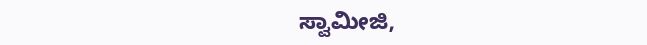ಸ್ವಾಮೀಜಿ,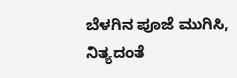ಬೆಳಗಿನ ಪೂಜೆ ಮುಗಿಸಿ, ನಿತ್ಯದಂತೆ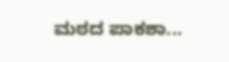ಮಠದ ಪಾಕಶಾ...